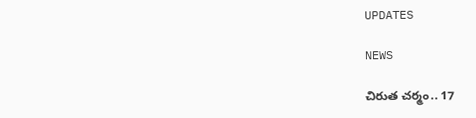UPDATES

NEWS

చిరుత చర్మం.. 17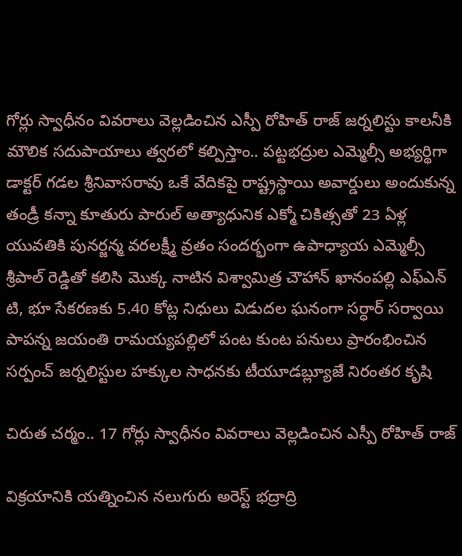గోర్లు స్వాధీనం వివరాలు వెల్లడించిన ఎస్పీ రోహిత్ రాజ్ జర్నలిస్టు కాలనీకి మౌలిక సదుపాయాలు త్వరలో కల్పిస్తాం.. పట్టభద్రుల ఎమ్మెల్సీ అభ్యర్థిగా డాక్టర్ గడల శ్రీనివాసరావు ఒకే వేదికపై రాష్ట్రస్థాయి అవార్డులు అందుకున్న తండ్రీ కన్నా కూతురు పారుల్ అత్యాధునిక ఎక్మో చికిత్సతో 23 ఏళ్ల యువతికి పునర్జన్మ వరలక్ష్మీ వ్రతం సందర్భంగా ఉపాధ్యాయ ఎమ్మెల్సీ శ్రీపాల్ రెడ్డితో కలిసి మొక్క నాటిన విశ్వామిత్ర చౌహాన్ ఖానంపల్లి ఎఫ్ఎన్ టి, భూ సేకరణకు 5.40 కోట్ల నిధులు విడుదల ఘనంగా సర్ధార్ సర్వాయి పాపన్న జయంతి రామయ్యపల్లిలో పంట కుంట పనులు ప్రారంభించిన సర్పంచ్ జర్నలిస్టుల హక్కుల సాధనకు టీయూడబ్ల్యూజే నిరంతర కృషి

చిరుత చర్మం.. 17 గోర్లు స్వాధీనం వివరాలు వెల్లడించిన ఎస్పీ రోహిత్ రాజ్

విక్రయానికి యత్నించిన నలుగురు అరెస్ట్ భద్రాద్రి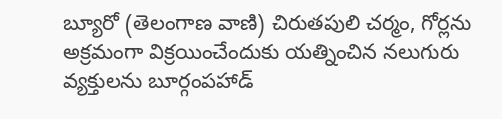బ్యూరో (తెలంగాణ వాణి) చిరుతపులి చర్మం, గోర్లను అక్రమంగా విక్రయించేందుకు యత్నించిన నలుగురు వ్యక్తులను బూర్గంపహాడ్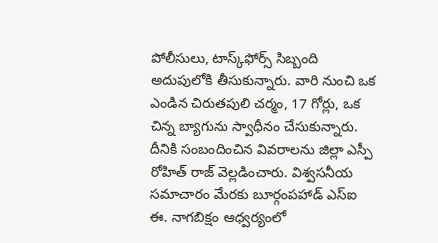పోలీసులు, టాస్క్‌ఫోర్స్ సిబ్బంది అదుపులోకి తీసుకున్నారు. వారి నుంచి ఒక ఎండిన చిరుతపులి చర్మం, 17 గోర్లు, ఒక చిన్న బ్యాగును స్వాధీనం చేసుకున్నారు. దీనికి సంబందించిన వివరాలను జిల్లా ఎస్పీ రోహిత్ రాజ్ వెల్లడించారు. విశ్వసనీయ సమాచారం మేరకు బూర్గంపహాడ్ ఎస్‌ఐ ఈ. నాగబిక్షం ఆధ్వర్యంలో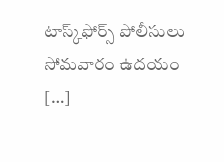టాస్క్‌ఫోర్స్ పోలీసులు సోమవారం ఉదయం […]